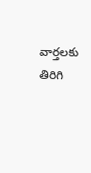వార్తలకు తిరిగి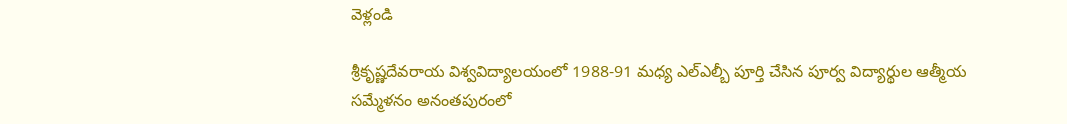వెళ్లండి

శ్రీకృష్ణదేవరాయ విశ్వవిద్యాలయంలో 1988-91 మధ్య ఎల్ఎల్బీ పూర్తి చేసిన పూర్వ విద్యార్థుల ఆత్మీయ సమ్మేళనం అనంతపురంలో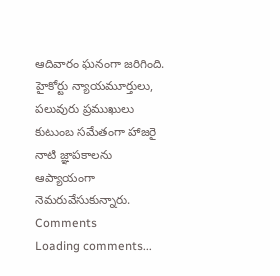ఆదివారం ఘనంగా జరిగింది.
హైకోర్టు న్యాయమూర్తులు, పలువురు ప్రముఖులు కుటుంబ సమేతంగా హాజరై నాటి జ్ఞాపకాలను ఆప్యాయంగా నెమరువేసుకున్నారు.
Comments
Loading comments...